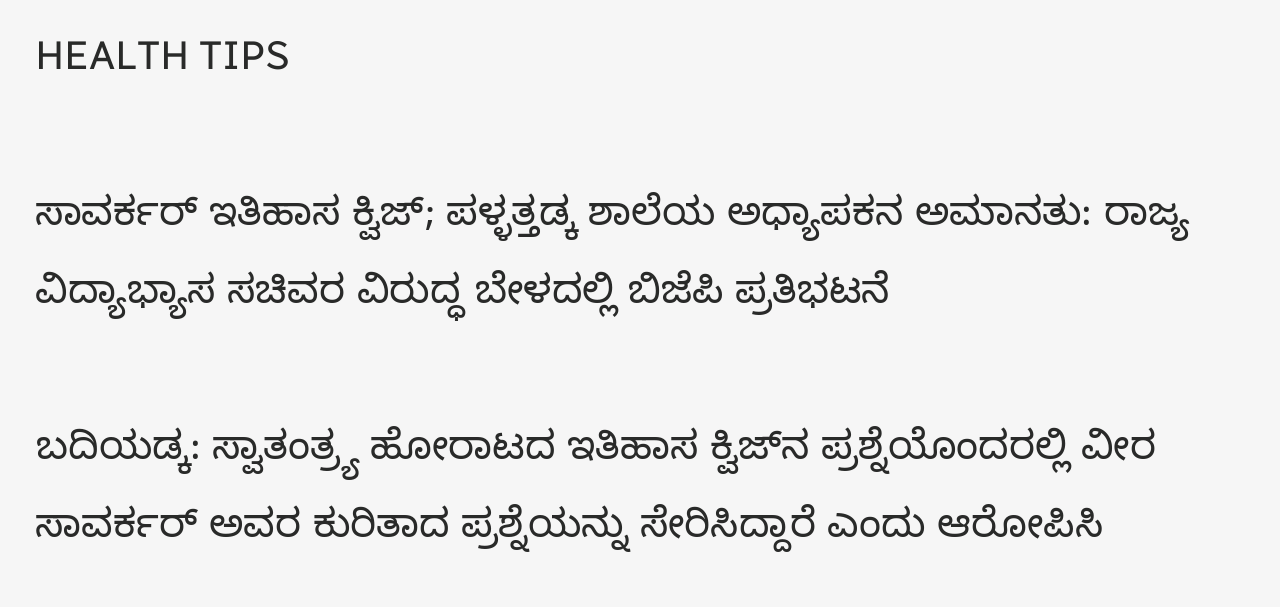HEALTH TIPS

ಸಾವರ್ಕರ್ ಇತಿಹಾಸ ಕ್ವಿಜ್; ಪಳ್ಳತ್ತಡ್ಕ ಶಾಲೆಯ ಅಧ್ಯಾಪಕನ ಅಮಾನತು: ರಾಜ್ಯ ವಿದ್ಯಾಭ್ಯಾಸ ಸಚಿವರ ವಿರುದ್ಧ ಬೇಳದಲ್ಲಿ ಬಿಜೆಪಿ ಪ್ರತಿಭಟನೆ

ಬದಿಯಡ್ಕ: ಸ್ವಾತಂತ್ರ್ಯ ಹೋರಾಟದ ಇತಿಹಾಸ ಕ್ವಿಜ್‍ನ ಪ್ರಶ್ನೆಯೊಂದರಲ್ಲಿ ವೀರ ಸಾವರ್ಕರ್ ಅವರ ಕುರಿತಾದ ಪ್ರಶ್ನೆಯನ್ನು ಸೇರಿಸಿದ್ದಾರೆ ಎಂದು ಆರೋಪಿಸಿ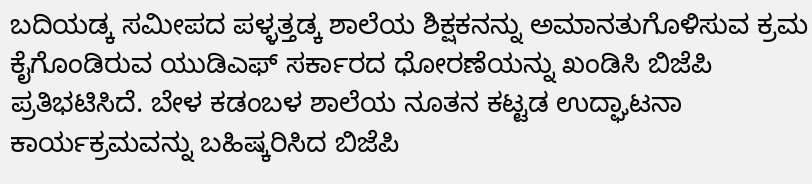ಬದಿಯಡ್ಕ ಸಮೀಪದ ಪಳ್ಳತ್ತಡ್ಕ ಶಾಲೆಯ ಶಿಕ್ಷಕನನ್ನು ಅಮಾನತುಗೊಳಿಸುವ ಕ್ರಮ ಕೈಗೊಂಡಿರುವ ಯುಡಿಎಫ್ ಸರ್ಕಾರದ ಧೋರಣೆಯನ್ನು ಖಂಡಿಸಿ ಬಿಜೆಪಿ ಪ್ರತಿಭಟಿಸಿದೆ. ಬೇಳ ಕಡಂಬಳ ಶಾಲೆಯ ನೂತನ ಕಟ್ಟಡ ಉದ್ಘಾಟನಾ ಕಾರ್ಯಕ್ರಮವನ್ನು ಬಹಿಷ್ಕರಿಸಿದ ಬಿಜೆಪಿ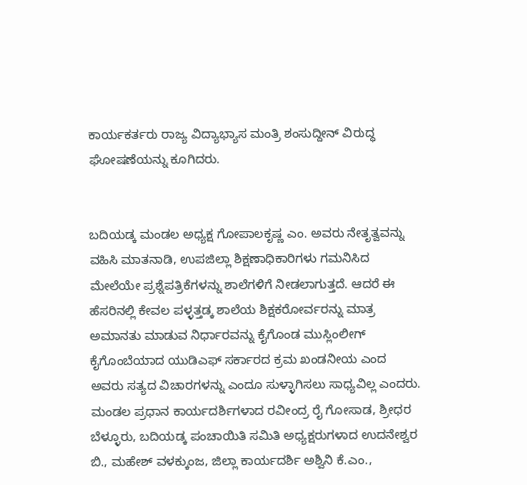ಕಾರ್ಯಕರ್ತರು ರಾಜ್ಯ ವಿದ್ಯಾಭ್ಯಾಸ ಮಂತ್ರಿ ಶಂಸುದ್ದೀನ್ ವಿರುದ್ಧ ಘೋಷಣೆಯನ್ನು ಕೂಗಿದರು.


ಬದಿಯಡ್ಕ ಮಂಡಲ ಅಧ್ಯಕ್ಷ ಗೋಪಾಲಕೃಷ್ಣ ಎಂ. ಅವರು ನೇತೃತ್ವವನ್ನು ವಹಿಸಿ ಮಾತನಾಡಿ, ಉಪಜಿಲ್ಲಾ ಶಿಕ್ಷಣಾಧಿಕಾರಿಗಳು ಗಮನಿಸಿದ ಮೇಲೆಯೇ ಪ್ರಶ್ನೆಪತ್ರಿಕೆಗಳನ್ನು ಶಾಲೆಗಳಿಗೆ ನೀಡಲಾಗುತ್ತದೆ. ಆದರೆ ಈ ಹೆಸರಿನಲ್ಲಿ ಕೇವಲ ಪಳ್ಳತ್ತಡ್ಕ ಶಾಲೆಯ ಶಿಕ್ಷಕರೋರ್ವರನ್ನು ಮಾತ್ರ ಅಮಾನತು ಮಾಡುವ ನಿರ್ಧಾರವನ್ನು ಕೈಗೊಂಡ ಮುಸ್ಲಿಂಲೀಗ್ ಕೈಗೊಂಬೆಯಾದ ಯುಡಿಎಫ್ ಸರ್ಕಾರದ ಕ್ರಮ ಖಂಡನೀಯ ಎಂದ ಅವರು ಸತ್ಯದ ವಿಚಾರಗಳನ್ನು ಎಂದೂ ಸುಳ್ಳಾಗಿಸಲು ಸಾಧ್ಯವಿಲ್ಲ ಎಂದರು. ಮಂಡಲ ಪ್ರಧಾನ ಕಾರ್ಯದರ್ಶಿಗಳಾದ ರವೀಂದ್ರ ರೈ ಗೋಸಾಡ, ಶ್ರೀಧರ ಬೆಳ್ಳೂರು, ಬದಿಯಡ್ಕ ಪಂಚಾಯಿತಿ ಸಮಿತಿ ಅಧ್ಯಕ್ಷರುಗಳಾದ ಉದನೇಶ್ವರ ಬಿ., ಮಹೇಶ್ ವಳಕ್ಕುಂಜ, ಜಿಲ್ಲಾ ಕಾರ್ಯದರ್ಶಿ ಅಶ್ವಿನಿ ಕೆ.ಎಂ.,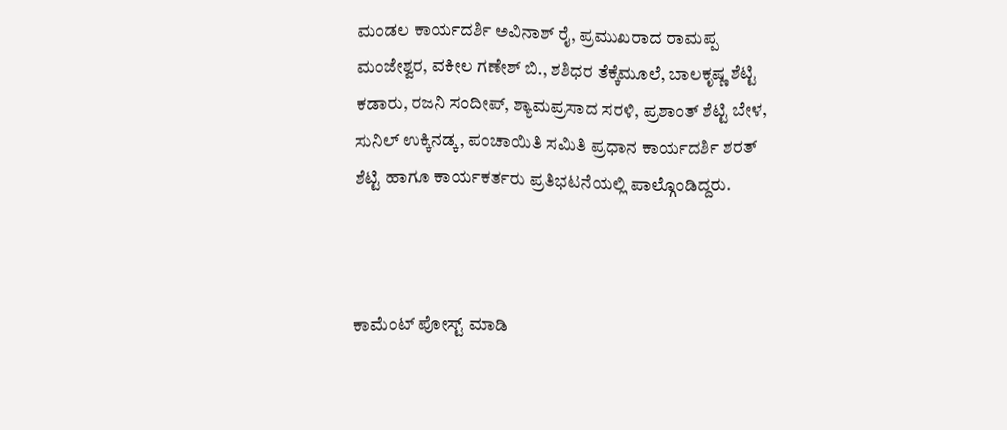ಮಂಡಲ ಕಾರ್ಯದರ್ಶಿ ಅವಿನಾಶ್ ರೈ, ಪ್ರಮುಖರಾದ ರಾಮಪ್ಪ ಮಂಜೇಶ್ವರ, ವಕೀಲ ಗಣೇಶ್ ಬಿ., ಶಶಿಧರ ತೆಕ್ಕೆಮೂಲೆ, ಬಾಲಕೃಷ್ಣ ಶೆಟ್ಟಿ ಕಡಾರು, ರಜನಿ ಸಂದೀಪ್, ಶ್ಯಾಮಪ್ರಸಾದ ಸರಳಿ, ಪ್ರಶಾಂತ್ ಶೆಟ್ಟಿ ಬೇಳ, ಸುನಿಲ್ ಉಕ್ಕಿನಡ್ಕ, ಪಂಚಾಯಿತಿ ಸಮಿತಿ ಪ್ರಧಾನ ಕಾರ್ಯದರ್ಶಿ ಶರತ್ ಶೆಟ್ಟಿ ಹಾಗೂ ಕಾರ್ಯಕರ್ತರು ಪ್ರತಿಭಟನೆಯಲ್ಲಿ ಪಾಲ್ಗೊಂಡಿದ್ದರು.



ಕಾಮೆಂಟ್‌‌ ಪೋಸ್ಟ್‌ ಮಾಡಿ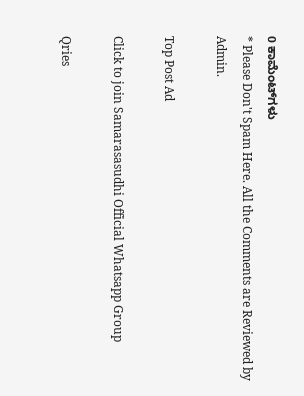0 ಕಾಮೆಂಟ್‌ಗಳು
* Please Don't Spam Here. All the Comments are Reviewed by Admin.

Top Post Ad

Click to join Samarasasudhi Official Whatsapp Group

Qries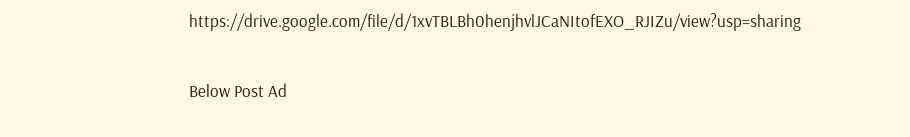https://drive.google.com/file/d/1xvTBLBh0henjhvlJCaNItofEXO_RJIZu/view?usp=sharing

Below Post Ad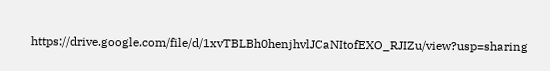https://drive.google.com/file/d/1xvTBLBh0henjhvlJCaNItofEXO_RJIZu/view?usp=sharing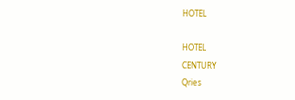HOTEL

HOTEL
CENTURY
Qries